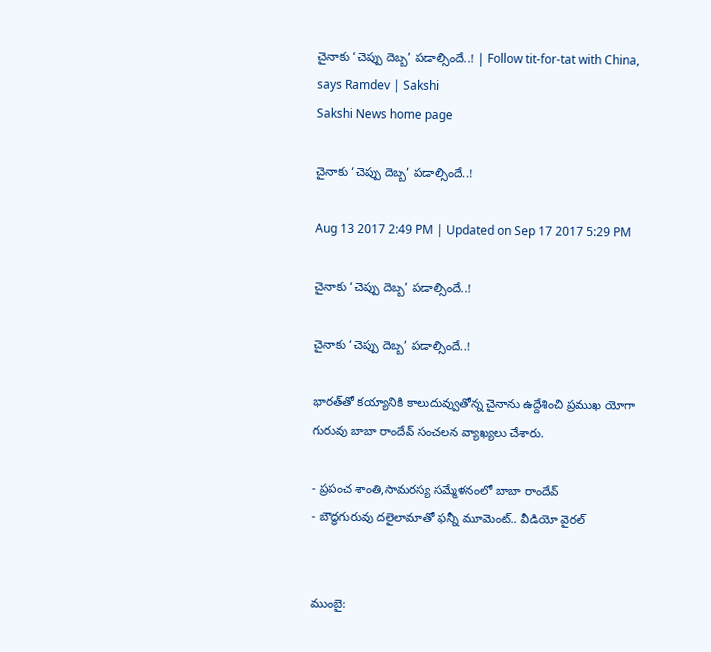చైనాకు ‘చెప్పు దెబ్బ’ పడాల్సిందే..! | Follow tit-for-tat with China, says Ramdev | Sakshi
Sakshi News home page

చైనాకు ‘చెప్పు దెబ్బ’ పడాల్సిందే..!

Aug 13 2017 2:49 PM | Updated on Sep 17 2017 5:29 PM

చైనాకు ‘చెప్పు దెబ్బ’ పడాల్సిందే..!

చైనాకు ‘చెప్పు దెబ్బ’ పడాల్సిందే..!

భారత్‌తో కయ్యానికి కాలుదువ్వుతోన్న చైనాను ఉద్దేశించి ప్రముఖ యోగా గురువు బాబా రాందేవ్‌ సంచలన వ్యాఖ్యలు చేశారు.

- ప్రపంచ శాంతి,సామరస్య సమ్మేళనంలో బాబా రాందేవ్‌
- బౌద్ధగురువు దలైలామాతో ఫన్నీ మూమెంట్‌.. వీడియో వైరల్‌


ముంబై: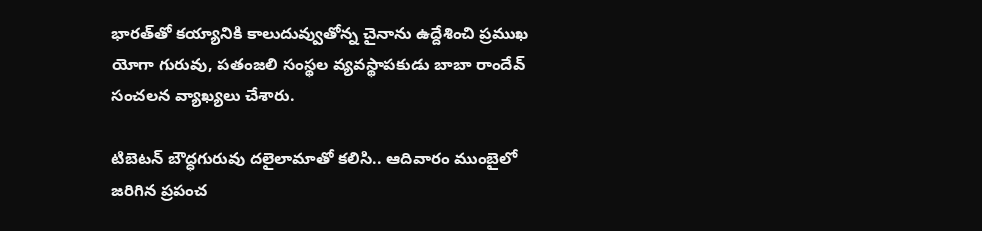భారత్‌తో కయ్యానికి కాలుదువ్వుతోన్న చైనాను ఉద్దేశించి ప్రముఖ యోగా గురువు, పతంజలి సంస్థల వ్యవస్థాపకుడు బాబా రాందేవ్‌ సంచలన వ్యాఖ్యలు చేశారు.

టిబెటన్‌ బౌద్ధగురువు దలైలామాతో కలిసి.. ఆదివారం ముంబైలో జరిగిన ప్రపంచ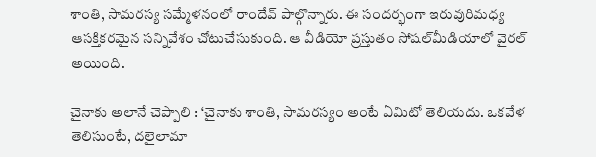శాంతి, సామరస్య సమ్మేళనంలో రాందేవ్‌ పాల్గొన్నారు. ఈ సందర్భంగా ఇరువురిమధ్య ఆసక్తికరమైన సన్నివేశం చోటుచేసుకుంది. ఆ వీడియో ప్రస్తుతం సోషల్‌మీడియాలో వైరల్‌ అయింది.

చైనాకు అలానే చెప్పాలి : ‘చైనాకు శాంతి, సామరస్యం అంటే ఏమిటో తెలియదు. ఒకవేళ తెలిసుంటే, దలైలామా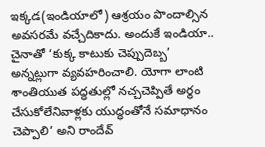ఇక్కడ(ఇండియాలో) ఆశ్రయం పొందాల్సిన అవసరమే వచ్చేదికాదు. అందుకే ఇండియా.. చైనాతో ‘కుక్క కాటుకు చెప్పుదెబ్బ’ అన్నట్లుగా వ్యవహరించాలి. యోగా లాంటి శాంతియుత పద్ధతుల్లో నచ్చచెప్పితే అర్థం చేసుకోలేనివాళ్లకు యుద్ధంతోనే సమాధానం చెప్పాలి’ అని రాందేవ్‌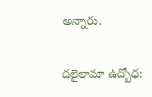అన్నారు.

దలైలామా ఉద్బోధ: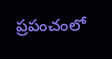ప్రపంచంలో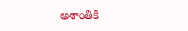అశాంతికి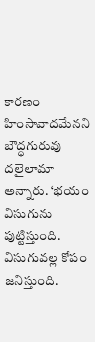కారణం హింసావాదమేనని బౌద్ధగురువు దలైలామా అన్నారు. ‘భయం విసుగును పుట్టిస్తుంది. విసుగువల్ల కోపం జనిస్తుంది.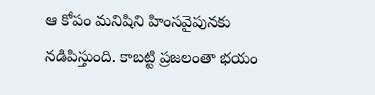ఆ కోపం మనిషిని హింసవైపునకు నడిపిస్తుంది. కాబట్టి ప్రజలంతా భయం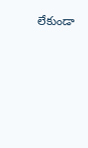లేకుండా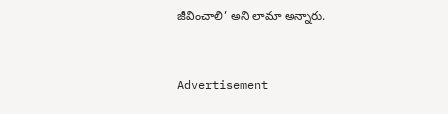జీవించాలి’ అని లామా అన్నారు.



Advertisement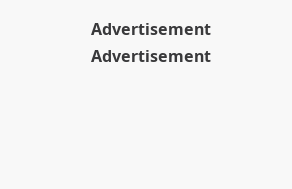Advertisement
Advertisement